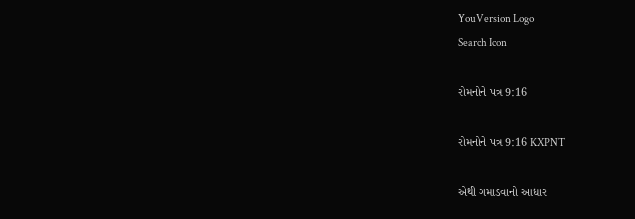YouVersion Logo
Search Icon

રોમનોને પત્ર 9:16

રોમનોને પત્ર 9:16 KXPNT

એથી ગમાડવાનો આધાર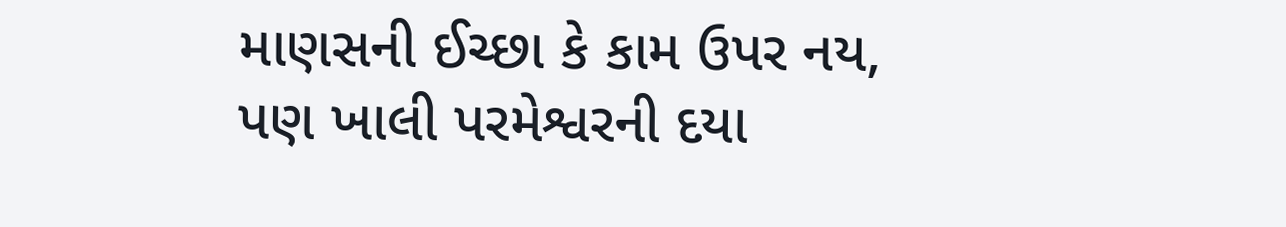માણસની ઈચ્છા કે કામ ઉપર નય, પણ ખાલી પરમેશ્વરની દયા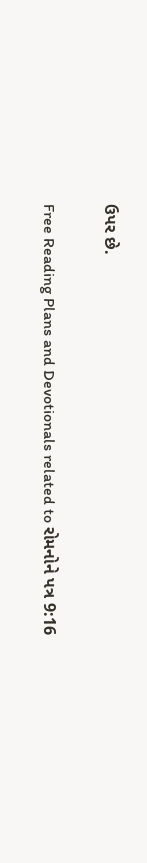ઉપર છે.

Free Reading Plans and Devotionals related to રોમનોને પત્ર 9:16